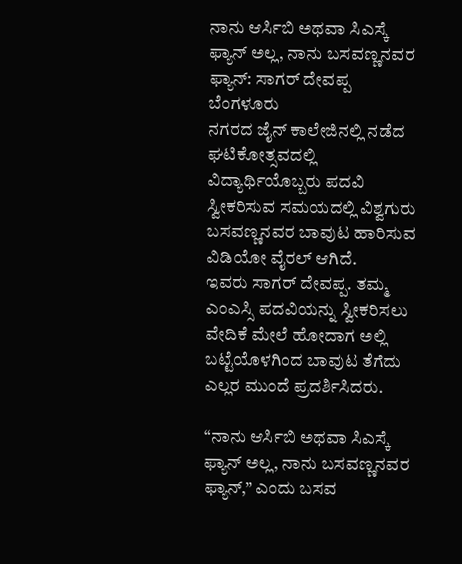ನಾನು ಆರ್ಸಿಬಿ ಅಥವಾ ಸಿಎಸ್ಕೆ ಫ್ಯಾನ್ ಅಲ್ಲ, ನಾನು ಬಸವಣ್ಣನವರ ಫ್ಯಾನ್: ಸಾಗರ್ ದೇವಪ್ಪ
ಬೆಂಗಳೂರು
ನಗರದ ಜೈನ್ ಕಾಲೇಜಿನಲ್ಲಿ ನಡೆದ ಘಟಿಕೋತ್ಸವದಲ್ಲಿ ವಿದ್ಯಾರ್ಥಿಯೊಬ್ಬರು ಪದವಿ ಸ್ವೀಕರಿಸುವ ಸಮಯದಲ್ಲಿ ವಿಶ್ವಗುರು ಬಸವಣ್ಣನವರ ಬಾವುಟ ಹಾರಿಸುವ ವಿಡಿಯೋ ವೈರಲ್ ಆಗಿದೆ.
ಇವರು ಸಾಗರ್ ದೇವಪ್ಪ. ತಮ್ಮ ಎಂಎಸ್ಸಿ ಪದವಿಯನ್ನು ಸ್ವೀಕರಿಸಲು ವೇದಿಕೆ ಮೇಲೆ ಹೋದಾಗ ಅಲ್ಲಿ ಬಟ್ಟೆಯೊಳಗಿಂದ ಬಾವುಟ ತೆಗೆದು ಎಲ್ಲರ ಮುಂದೆ ಪ್ರದರ್ಶಿಸಿದರು.

“ನಾನು ಆರ್ಸಿಬಿ ಅಥವಾ ಸಿಎಸ್ಕೆ ಫ್ಯಾನ್ ಅಲ್ಲ, ನಾನು ಬಸವಣ್ಣನವರ ಫ್ಯಾನ್,” ಎಂದು ಬಸವ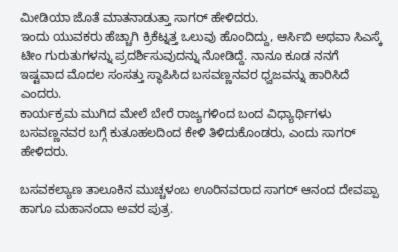ಮೀಡಿಯಾ ಜೊತೆ ಮಾತನಾಡುತ್ತಾ ಸಾಗರ್ ಹೇಳಿದರು.
ಇಂದು ಯುವಕರು ಹೆಚ್ಚಾಗಿ ಕ್ರಿಕೆಟ್ನತ್ತ ಒಲುವು ಹೊಂದಿದ್ದು, ಆರ್ಸಿಬಿ ಅಥವಾ ಸಿಎಸ್ಕೆ ಟೀಂ ಗುರುತುಗಳನ್ನು ಪ್ರದರ್ಶಿಸುವುದನ್ನು ನೋಡಿದ್ದೆ. ನಾನೂ ಕೂಡ ನನಗೆ ಇಷ್ಟವಾದ ಮೊದಲ ಸಂಸತ್ತು ಸ್ಥಾಪಿಸಿದ ಬಸವಣ್ಣನವರ ಧ್ವಜವನ್ನು ಹಾರಿಸಿದೆ ಎಂದರು.
ಕಾರ್ಯಕ್ರಮ ಮುಗಿದ ಮೇಲೆ ಬೇರೆ ರಾಜ್ಯಗಳಿಂದ ಬಂದ ವಿಧ್ಯಾರ್ಥಿಗಳು ಬಸವಣ್ಣನವರ ಬಗ್ಗೆ ಕುತೂಹಲದಿಂದ ಕೇಳಿ ತಿಳಿದುಕೊಂಡರು, ಎಂದು ಸಾಗರ್ ಹೇಳಿದರು.

ಬಸವಕಲ್ಯಾಣ ತಾಲೂಕಿನ ಮುಚ್ಚಳಂಬ ಊರಿನವರಾದ ಸಾಗರ್ ಆನಂದ ದೇವಪ್ಪಾ ಹಾಗೂ ಮಹಾನಂದಾ ಅವರ ಪುತ್ರ.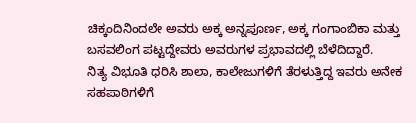ಚಿಕ್ಕಂದಿನಿಂದಲೇ ಅವರು ಅಕ್ಕ ಅನ್ನಪೂರ್ಣ, ಅಕ್ಕ ಗಂಗಾಂಬಿಕಾ ಮತ್ತು ಬಸವಲಿಂಗ ಪಟ್ಟದ್ದೇವರು ಅವರುಗಳ ಪ್ರಭಾವದಲ್ಲಿ ಬೆಳೆದಿದ್ದಾರೆ.
ನಿತ್ಯ ವಿಭೂತಿ ಧರಿಸಿ ಶಾಲಾ, ಕಾಲೇಜುಗಳಿಗೆ ತೆರಳುತ್ತಿದ್ದ ಇವರು ಅನೇಕ ಸಹಪಾಠಿಗಳಿಗೆ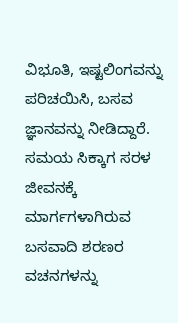ವಿಭೂತಿ, ಇಷ್ಟಲಿಂಗವನ್ನು ಪರಿಚಯಿಸಿ, ಬಸವ ಜ್ಞಾನವನ್ನು ನೀಡಿದ್ದಾರೆ.
ಸಮಯ ಸಿಕ್ಕಾಗ ಸರಳ ಜೀವನಕ್ಕೆ ಮಾರ್ಗಗಳಾಗಿರುವ ಬಸವಾದಿ ಶರಣರ ವಚನಗಳನ್ನು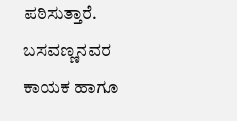ಪಠಿಸುತ್ತಾರೆ. ಬಸವಣ್ಣನವರ ಕಾಯಕ ಹಾಗೂ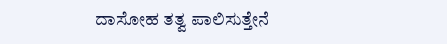ದಾಸೋಹ ತತ್ವ ಪಾಲಿಸುತ್ತೇನೆ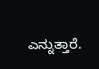ಎನ್ನುತ್ತಾರೆ.